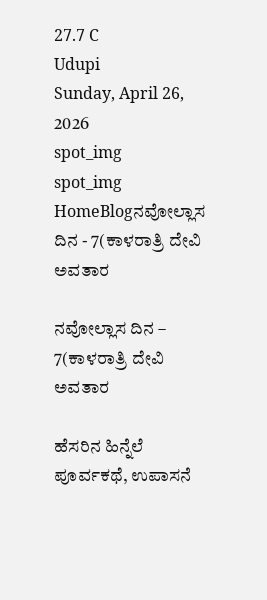27.7 C
Udupi
Sunday, April 26, 2026
spot_img
spot_img
HomeBlogನವೋಲ್ಲಾಸ ದಿನ - 7(ಕಾಳರಾತ್ರಿ ದೇವಿ ಅವತಾರ

ನವೋಲ್ಲಾಸ ದಿನ – 7(ಕಾಳರಾತ್ರಿ ದೇವಿ ಅವತಾರ

ಹೆಸರಿನ ಹಿನ್ನೆಲೆ ಪೂರ್ವಕಥೆ, ಉಪಾಸನೆ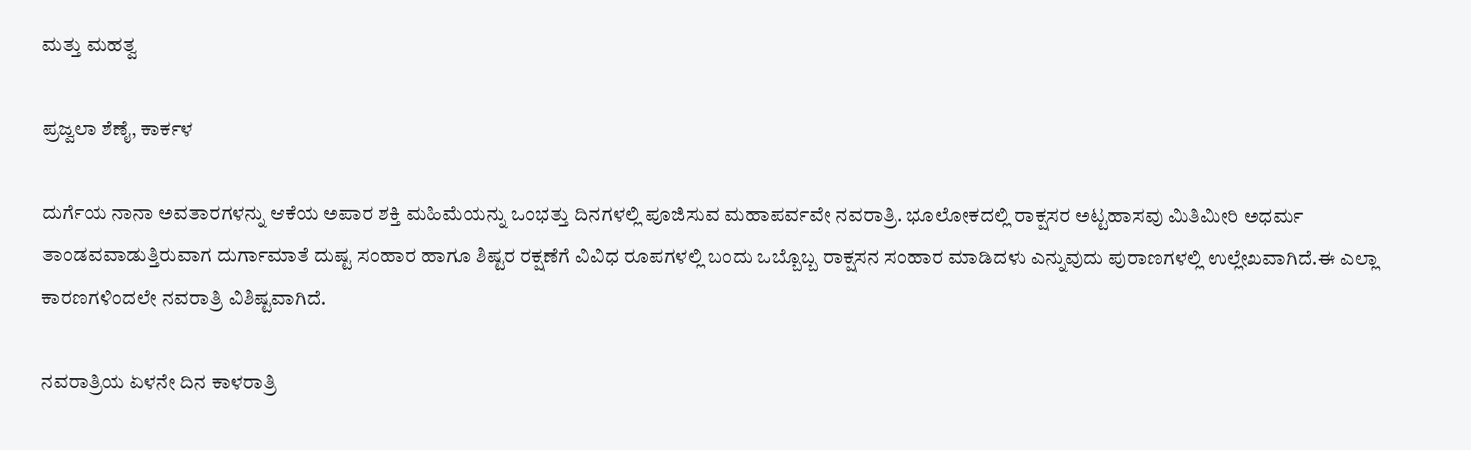ಮತ್ತು ಮಹತ್ವ

ಪ್ರಜ್ವಲಾ ಶೆಣೈ, ಕಾರ್ಕಳ

ದುರ್ಗೆಯ ನಾನಾ ಅವತಾರಗಳನ್ನು ಆಕೆಯ ಅಪಾರ ಶಕ್ತಿ ಮಹಿಮೆಯನ್ನು ಒಂಭತ್ತು ದಿನಗಳಲ್ಲಿ ಪೂಜಿಸುವ ಮಹಾಪರ್ವವೇ ನವರಾತ್ರಿ. ಭೂಲೋಕದಲ್ಲಿ ರಾಕ್ಷಸರ ಅಟ್ಟಹಾಸವು ಮಿತಿಮೀರಿ ಅಧರ್ಮ
ತಾಂಡವವಾಡುತ್ತಿರುವಾಗ ದುರ್ಗಾಮಾತೆ ದುಷ್ಟ ಸಂಹಾರ ಹಾಗೂ ಶಿಷ್ಟರ ರಕ್ಷಣೆಗೆ ವಿವಿಧ ರೂಪಗಳಲ್ಲಿ ಬಂದು ಒಬ್ಬೊಬ್ಬ ರಾಕ್ಷಸನ ಸಂಹಾರ ಮಾಡಿದಳು ಎನ್ನುವುದು ಪುರಾಣಗಳಲ್ಲಿ ಉಲ್ಲೇಖವಾಗಿದೆ.ಈ ಎಲ್ಲಾ ಕಾರಣಗಳಿಂದಲೇ ನವರಾತ್ರಿ ವಿಶಿಷ್ಟವಾಗಿದೆ.

ನವರಾತ್ರಿಯ ಏಳನೇ ದಿನ ಕಾಳರಾತ್ರಿ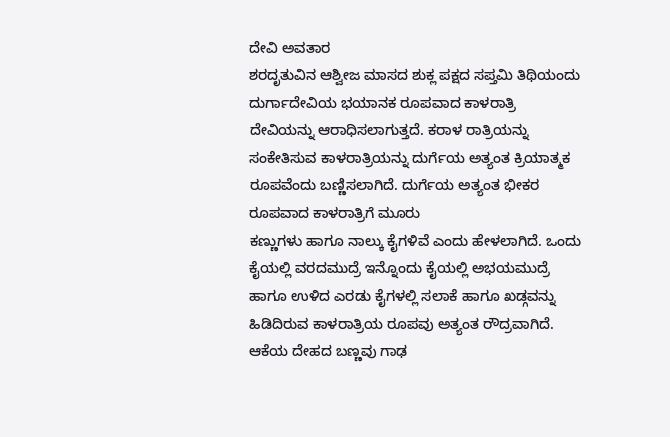ದೇವಿ ಅವತಾರ
ಶರದೃತುವಿನ ಆಶ್ವೀಜ ಮಾಸದ ಶುಕ್ಲ ಪಕ್ಷದ ಸಪ್ತಮಿ ತಿಥಿಯಂದು ದುರ್ಗಾದೇವಿಯ ಭಯಾನಕ ರೂಪವಾದ ಕಾಳರಾತ್ರಿ ದೇವಿಯನ್ನು ಆರಾಧಿಸಲಾಗುತ್ತದೆ. ಕರಾಳ ರಾತ್ರಿಯನ್ನು ಸಂಕೇತಿಸುವ ಕಾಳರಾತ್ರಿಯನ್ನು ದುರ್ಗೆಯ ಅತ್ಯಂತ ಕ್ರಿಯಾತ್ಮಕ ರೂಪವೆಂದು ಬಣ್ಣಿಸಲಾಗಿದೆ. ದುರ್ಗೆಯ ಅತ್ಯಂತ ಭೀಕರ ರೂಪವಾದ ಕಾಳರಾತ್ರಿಗೆ ಮೂರು
ಕಣ್ಣುಗಳು ಹಾಗೂ ನಾಲ್ಕು ಕೈಗಳಿವೆ ಎಂದು ಹೇಳಲಾಗಿದೆ. ಒಂದು ಕೈಯಲ್ಲಿ ವರದಮುದ್ರೆ ಇನ್ನೊಂದು ಕೈಯಲ್ಲಿ ಅಭಯಮುದ್ರೆ ಹಾಗೂ ಉಳಿದ ಎರಡು ಕೈಗಳಲ್ಲಿ ಸಲಾಕೆ ಹಾಗೂ ಖಡ್ಗವನ್ನು ಹಿಡಿದಿರುವ ಕಾಳರಾತ್ರಿಯ ರೂಪವು ಅತ್ಯಂತ ರೌದ್ರವಾಗಿದೆ. ಆಕೆಯ ದೇಹದ ಬಣ್ಣವು ಗಾಢ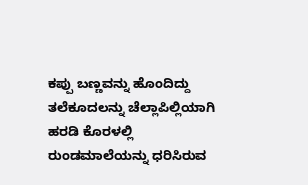ಕಪ್ಪು ಬಣ್ಣವನ್ನು ಹೊಂದಿದ್ದು ತಲೆಕೂದಲನ್ನು ಚೆಲ್ಲಾಪಿಲ್ಲಿಯಾಗಿ ಹರಡಿ ಕೊರಳಲ್ಲಿ ರುಂಡಮಾಲೆಯನ್ನು ಧರಿಸಿರುವ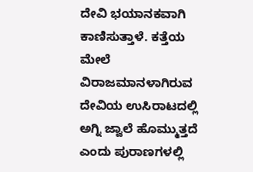ದೇವಿ ಭಯಾನಕವಾಗಿ ಕಾಣಿಸುತ್ತಾಳೆ. ಕತ್ತೆಯ ಮೇಲೆ ವಿರಾಜಮಾನಳಾಗಿರುವ ದೇವಿಯ ಉಸಿರಾಟದಲ್ಲಿ ಅಗ್ನಿ ಜ್ವಾಲೆ ಹೊಮ್ಮುತ್ತದೆ ಎಂದು ಪುರಾಣಗಳಲ್ಲಿ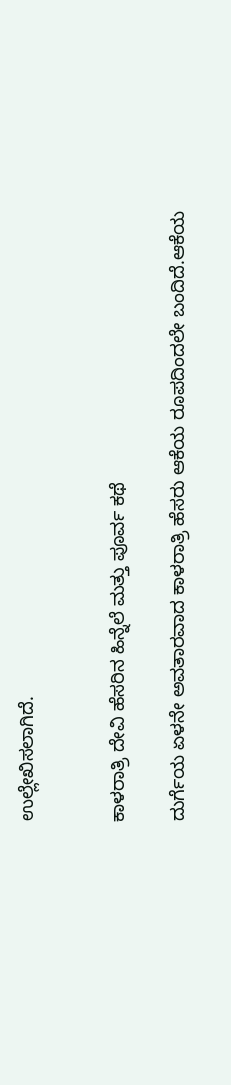ಉಲ್ಲೇಖಿಸಲಾಗಿದೆ.


ಕಾಳರಾತ್ರಿ ದೇವಿ ಹೆಸರಿನ ಹಿನ್ನೆಲೆ ಮತ್ತು ಪೂರ್ವ ಕಥೆ

ದುರ್ಗೆಯ ಏಳನೇ ಅವತಾರವಾದ ಕಾಳರಾತ್ರಿ ಹೆಸರು ಆಕೆಯ ರೂಪದಿಂದಲೇ ಬಂದಿದೆ.ಆಕೆಯ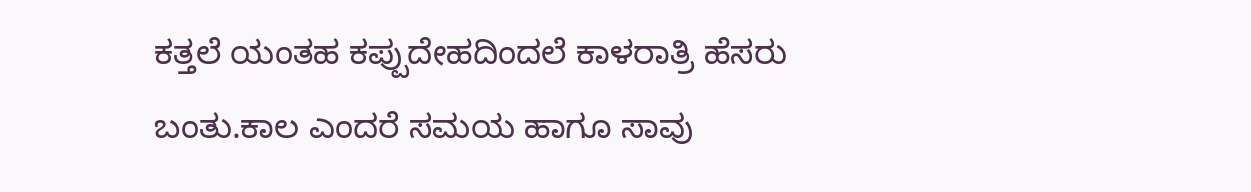ಕತ್ತಲೆ ಯಂತಹ ಕಪ್ಪುದೇಹದಿಂದಲೆ ಕಾಳರಾತ್ರಿ ಹೆಸರು ಬಂತು.ಕಾಲ ಎಂದರೆ ಸಮಯ ಹಾಗೂ ಸಾವು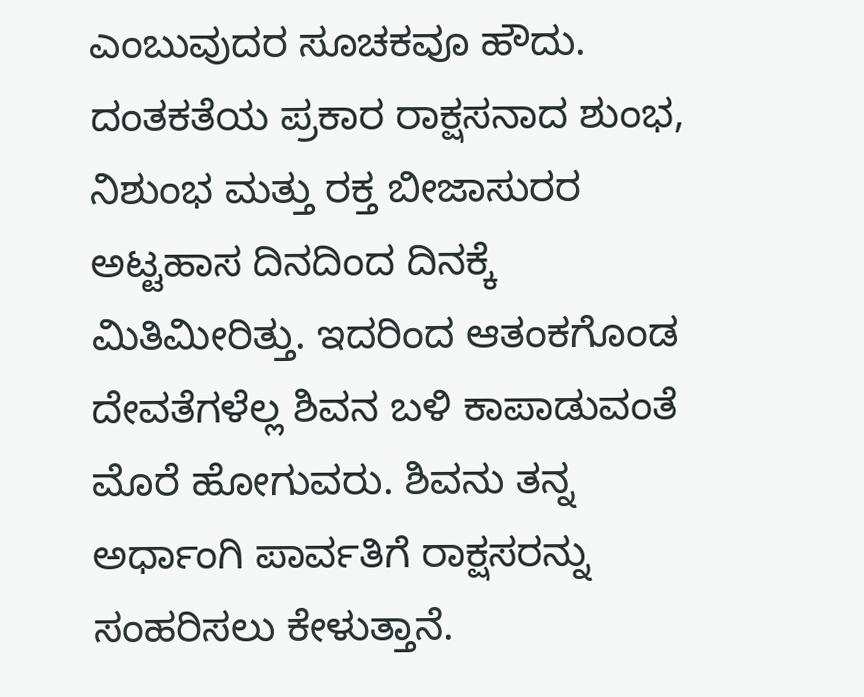ಎಂಬುವುದರ ಸೂಚಕವೂ ಹೌದು.
ದಂತಕತೆಯ ಪ್ರಕಾರ ರಾಕ್ಷಸನಾದ ಶುಂಭ, ನಿಶುಂಭ ಮತ್ತು ರಕ್ತ ಬೀಜಾಸುರರ ಅಟ್ಟಹಾಸ ದಿನದಿಂದ ದಿನಕ್ಕೆ ಮಿತಿಮೀರಿತ್ತು. ಇದರಿಂದ ಆತಂಕಗೊಂಡ ದೇವತೆಗಳೆಲ್ಲ ಶಿವನ ಬಳಿ ಕಾಪಾಡುವಂತೆ ಮೊರೆ ಹೋಗುವರು. ಶಿವನು ತನ್ನ ಅರ್ಧಾಂಗಿ ಪಾರ್ವತಿಗೆ ರಾಕ್ಷಸರನ್ನು ಸಂಹರಿಸಲು ಕೇಳುತ್ತಾನೆ.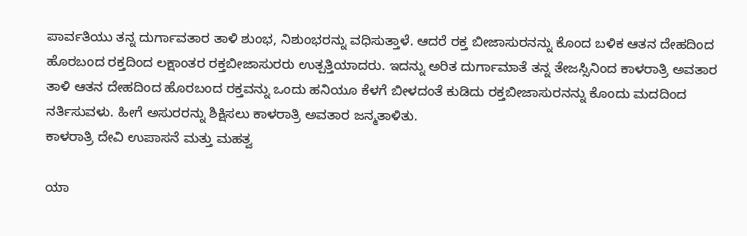ಪಾರ್ವತಿಯು ತನ್ನ ದುರ್ಗಾವತಾರ ತಾಳಿ ಶುಂಭ, ನಿಶುಂಭರನ್ನು ವಧಿಸುತ್ತಾಳೆ. ಆದರೆ ರಕ್ತ ಬೀಜಾಸುರನನ್ನು ಕೊಂದ ಬಳಿಕ ಆತನ ದೇಹದಿಂದ ಹೊರಬಂದ ರಕ್ತದಿಂದ ಲಕ್ಷಾಂತರ ರಕ್ತಬೀಜಾಸುರರು ಉತ್ಪತ್ತಿಯಾದರು. ಇದನ್ನು ಅರಿತ ದುರ್ಗಾಮಾತೆ ತನ್ನ ತೇಜಸ್ಸಿನಿಂದ ಕಾಳರಾತ್ರಿ ಅವತಾರ ತಾಳಿ ಆತನ ದೇಹದಿಂದ ಹೊರಬಂದ ರಕ್ತವನ್ನು ಒಂದು ಹನಿಯೂ ಕೆಳಗೆ ಬೀಳದಂತೆ ಕುಡಿದು ರಕ್ತಬೀಜಾಸುರನನ್ನು ಕೊಂದು ಮದದಿಂದ ನರ್ತಿಸುವಳು. ಹೀಗೆ ಅಸುರರನ್ನು ಶಿಕ್ಷಿಸಲು ಕಾಳರಾತ್ರಿ ಅವತಾರ ಜನ್ಮತಾಳಿತು.
ಕಾಳರಾತ್ರಿ ದೇವಿ ಉಪಾಸನೆ ಮತ್ತು ಮಹತ್ವ

ಯಾ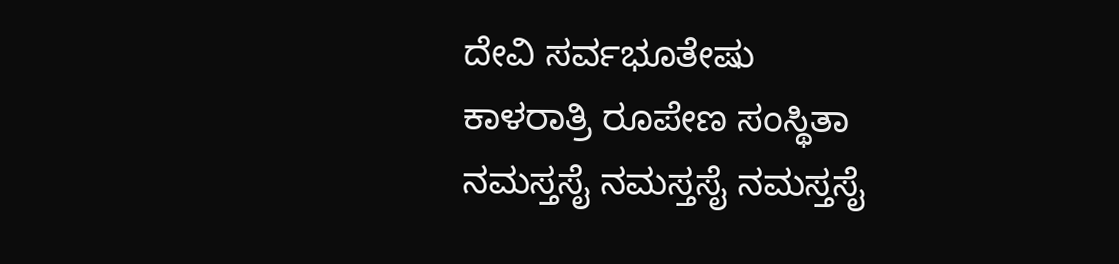ದೇವಿ ಸರ್ವಭೂತೇಷು
ಕಾಳರಾತ್ರಿ ರೂಪೇಣ ಸಂಸ್ಥಿತಾ
ನಮಸ್ತಸೈ ನಮಸ್ತಸೈ ನಮಸ್ತಸೈ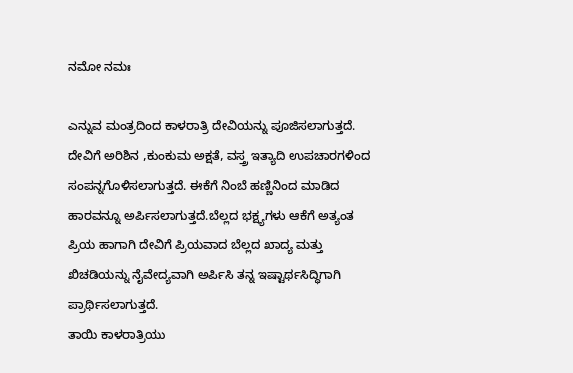ನಮೋ ನಮಃ

ಎನ್ನುವ ಮಂತ್ರದಿಂದ ಕಾಳರಾತ್ರಿ ದೇವಿಯನ್ನು ಪೂಜಿಸಲಾಗುತ್ತದೆ. ದೇವಿಗೆ ಅರಿಶಿನ ,ಕುಂಕುಮ ಅಕ್ಷತೆ, ವಸ್ತ್ರ ಇತ್ಯಾದಿ ಉಪಚಾರಗಳಿಂದ
ಸಂಪನ್ನಗೊಳಿಸಲಾಗುತ್ತದೆ. ಈಕೆಗೆ ನಿಂಬೆ ಹಣ್ಣಿನಿಂದ ಮಾಡಿದ
ಹಾರವನ್ನೂ ಅರ್ಪಿಸಲಾಗುತ್ತದೆ.ಬೆಲ್ಲದ ಭಕ್ಷ್ಯಗಳು ಆಕೆಗೆ ಅತ್ಯಂತ ಪ್ರಿಯ ಹಾಗಾಗಿ ದೇವಿಗೆ ಪ್ರಿಯವಾದ ಬೆಲ್ಲದ ಖಾದ್ಯ ಮತ್ತು ಖಿಚಡಿಯನ್ನು ನೈವೇದ್ಯವಾಗಿ ಅರ್ಪಿಸಿ ತನ್ನ ಇಷ್ಟಾರ್ಥಸಿದ್ಧಿಗಾಗಿ ಪ್ರಾರ್ಥಿಸಲಾಗುತ್ತದೆ.
ತಾಯಿ ಕಾಳರಾತ್ರಿಯು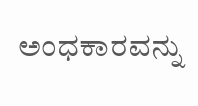ಅಂಧಕಾರವನ್ನು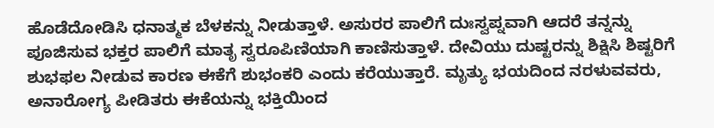ಹೊಡೆದೋಡಿಸಿ ಧನಾತ್ಮಕ ಬೆಳಕನ್ನು ನೀಡುತ್ತಾಳೆ. ಅಸುರರ ಪಾಲಿಗೆ ದುಃಸ್ವಪ್ನವಾಗಿ ಆದರೆ ತನ್ನನ್ನು ಪೂಜಿಸುವ ಭಕ್ತರ ಪಾಲಿಗೆ ಮಾತೃ ಸ್ವರೂಪಿಣಿಯಾಗಿ ಕಾಣಿಸುತ್ತಾಳೆ. ದೇವಿಯು ದುಷ್ಟರನ್ನು ಶಿಕ್ಷಿಸಿ ಶಿಷ್ಟರಿಗೆ ಶುಭಫಲ ನೀಡುವ ಕಾರಣ ಈಕೆಗೆ ಶುಭಂಕರಿ ಎಂದು ಕರೆಯುತ್ತಾರೆ. ಮೃತ್ಯು ಭಯದಿಂದ ನರಳುವವರು, ಅನಾರೋಗ್ಯ ಪೀಡಿತರು ಈಕೆಯನ್ನು ಭಕ್ತಿಯಿಂದ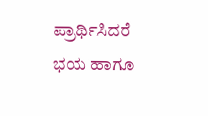ಪ್ರಾರ್ಥಿಸಿದರೆ ಭಯ ಹಾಗೂ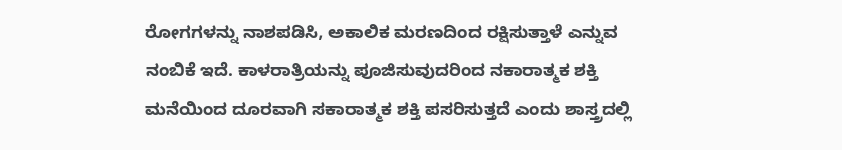ರೋಗಗಳನ್ನು ನಾಶಪಡಿಸಿ, ಅಕಾಲಿಕ ಮರಣದಿಂದ ರಕ್ಷಿಸುತ್ತಾಳೆ ಎನ್ನುವ ನಂಬಿಕೆ ಇದೆ. ಕಾಳರಾತ್ರಿಯನ್ನು ಪೂಜಿಸುವುದರಿಂದ ನಕಾರಾತ್ಮಕ ಶಕ್ತಿ ಮನೆಯಿಂದ ದೂರವಾಗಿ ಸಕಾರಾತ್ಮಕ ಶಕ್ತಿ ಪಸರಿಸುತ್ತದೆ ಎಂದು ಶಾಸ್ತ್ರದಲ್ಲಿ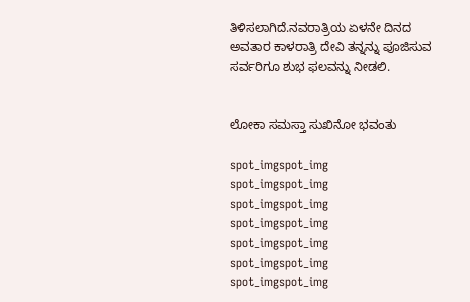ತಿಳಿಸಲಾಗಿದೆ.ನವರಾತ್ರಿಯ ಏಳನೇ ದಿನದ ಅವತಾರ ಕಾಳರಾತ್ರಿ ದೇವಿ ತನ್ನನ್ನು ಪೂಜಿಸುವ ಸರ್ವರಿಗೂ ಶುಭ ಫಲವನ್ನು ನೀಡಲಿ.


ಲೋಕಾ ಸಮಸ್ತಾ ಸುಖಿನೋ ಭವಂತು

spot_imgspot_img
spot_imgspot_img
spot_imgspot_img
spot_imgspot_img
spot_imgspot_img
spot_imgspot_img
spot_imgspot_img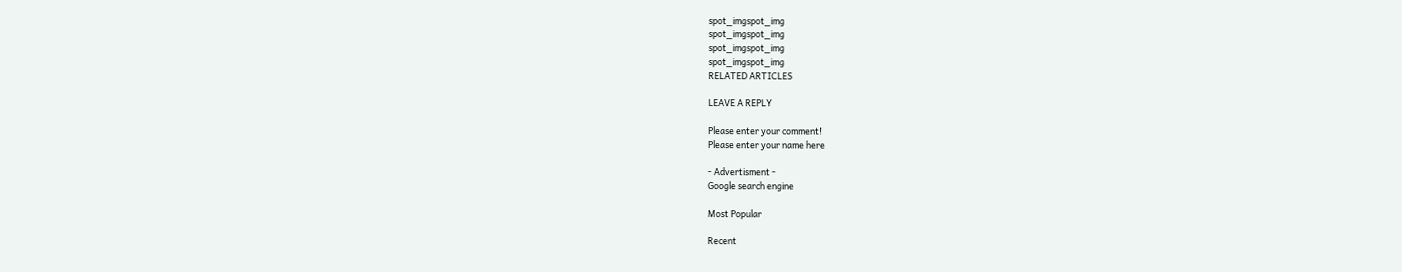spot_imgspot_img
spot_imgspot_img
spot_imgspot_img
spot_imgspot_img
RELATED ARTICLES

LEAVE A REPLY

Please enter your comment!
Please enter your name here

- Advertisment -
Google search engine

Most Popular

Recent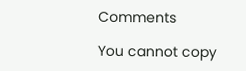Comments

You cannot copy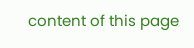content of this page